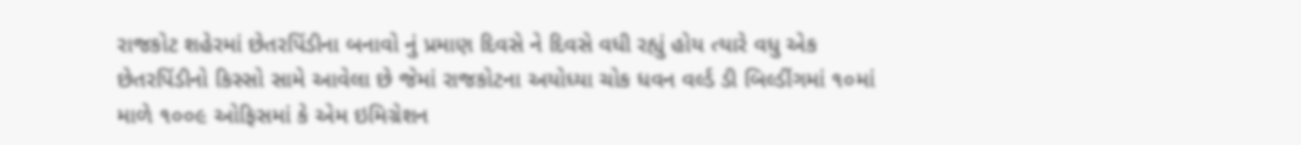રાજકોટ શહેરમાં છેતરપિંડીના બનાવો નું પ્રમાણ દિવસે ને દિવસે વધી રહ્યું હોય ત્યારે વધુ એક છેતરપિંડીનો કિસ્સો સામે આવેલા છે જેમાં રાજકોટના અયોધ્યા ચોક ધવન વર્લ્ડ ડી બિલ્ડીંગમાં ૧૦માં માળે ૧૦૦૯ ઓફિસમાં કે એમ ઇમિગ્રેશન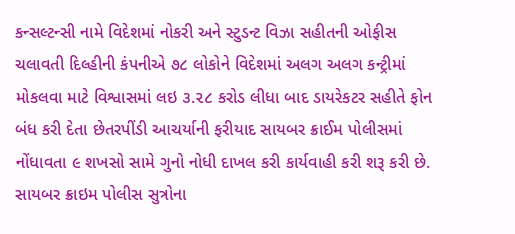કન્સલ્ટન્સી નામે વિદેશમાં નોકરી અને સ્ટુડન્ટ વિઝા સહીતની ઓફીસ ચલાવતી દિલ્હીની કંપનીએ ૭૮ લોકોને વિદેશમાં અલગ અલગ કન્ટ્રીમાં મોકલવા માટે વિશ્વાસમાં લઇ ૩.૨૮ કરોડ લીધા બાદ ડાયરેકટર સહીતે ફોન બંધ કરી દેતા છેતરપીંડી આચર્યાની ફરીયાદ સાયબર ક્રાઈમ પોલીસમાં નોંધાવતા ૯ શખસો સામે ગુનો નોધી દાખલ કરી કાર્યવાહી કરી શરૂ કરી છે.
સાયબર ક્રાઇમ પોલીસ સુત્રોના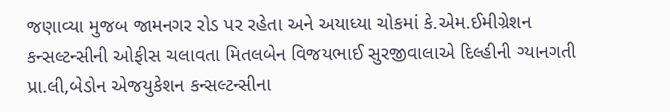જણાવ્યા મુજબ જામનગર રોડ પર રહેતા અને અયાધ્યા ચોકમાં કે.એમ.ઈમીગ્રેશન કન્સલ્ટન્સીની ઓફીસ ચલાવતા મિતલબેન વિજયભાઈ સુરજીવાલાએ દિલ્હીની ગ્યાનગતી પ્રા.લી,બેડોન એજયુકેશન કન્સલ્ટન્સીના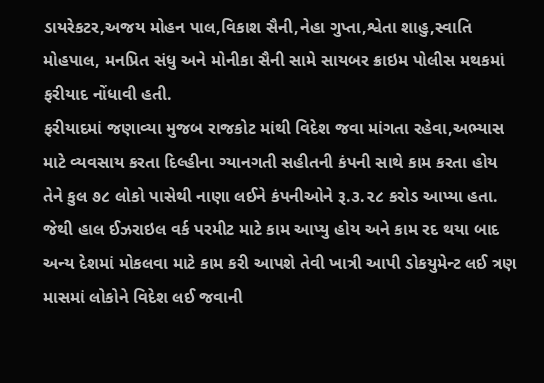ડાયરેકટર,અજય મોહન પાલ,વિકાશ સૈની,નેહા ગુપ્તા,શ્વેતા શાહુ,સ્વાતિ મોહપાલ, મનપ્રિત સંધુ અને મોનીકા સૈની સામે સાયબર ક્રાઇમ પોલીસ મથકમાં ફરીયાદ નોંધાવી હતી.
ફરીયાદમાં જણાવ્યા મુજબ રાજકોટ માંથી વિદેશ જવા માંગતા રહેવા,અભ્યાસ માટે વ્યવસાય કરતા દિલ્હીના ગ્યાનગતી સહીતની કંપની સાથે કામ કરતા હોય તેને કુલ ૭૮ લોકો પાસેથી નાણા લઈને કંપનીઓને રૂ.૩.૨૮ કરોડ આપ્યા હતા.
જેથી હાલ ઈઝરાઇલ વર્ક પરમીટ માટે કામ આપ્યુ હોય અને કામ રદ થયા બાદ અન્ય દેશમાં મોકલવા માટે કામ કરી આપશે તેવી ખાત્રી આપી ડોકયુમેન્ટ લઈ ત્રણ માસમાં લોકોને વિદેશ લઈ જવાની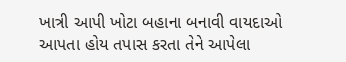ખાત્રી આપી ખોટા બહાના બનાવી વાયદાઓ આપતા હોય તપાસ કરતા તેને આપેલા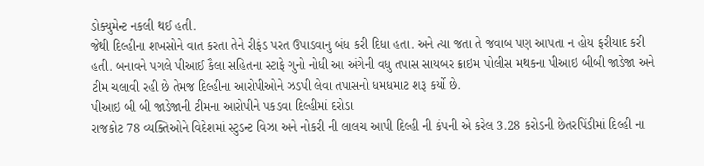ડોક્યુમેન્ટ નકલી થઈ હતી.
જેથી દિલ્હીના શખસોને વાત કરતા તેને રીફંડ પરત ઉપાડવાનુ બંધ કરી દિધા હતા. અને ત્યા જતા તે જવાબ પણ આપતા ન હોય ફરીયાદ કરી હતી. બનાવને પગલે પીઆઈ કૈલા સહિતના સ્ટાફે ગુનો નોધી આ અંગેની વધુ તપાસ સાયબર ક્રાઇમ પોલીસ મથકના પીઆઇ બીબી જાડેજા અને ટીમ ચલાવી રહી છે તેમજ દિલ્હીના આરોપીઓને ઝડપી લેવા તપાસનો ધમધમાટ શરૂ કર્યો છે.
પીઆઇ બી બી જાડેજાની ટીમના આરોપીને પકડવા દિલ્હીમાં દરોડા
રાજકોટ 78 વ્યક્તિઓને વિદેશમાં સ્ટુડન્ટ વિઝા અને નોકરી ની લાલચ આપી દિલ્હી ની કંપની એ કરેલ 3.28 કરોડની છેતરપિંડીમાં દિલ્હી ના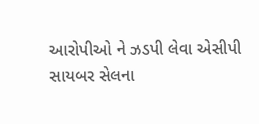આરોપીઓ ને ઝડપી લેવા એસીપી સાયબર સેલના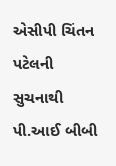એસીપી ચિંતન પટેલની સુચનાથી પી.આઈ બીબી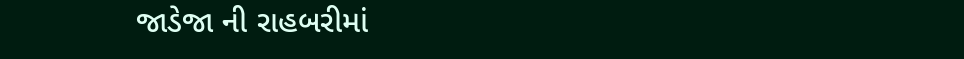જાડેજા ની રાહબરીમાં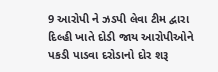9 આરોપી ને ઝડપી લેવા ટીમ દ્વારા દિલ્હી ખાતે દોડી જાય આરોપીઓને પકડી પાડવા દરોડાનો દોર શરૂ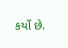કર્યો છે.